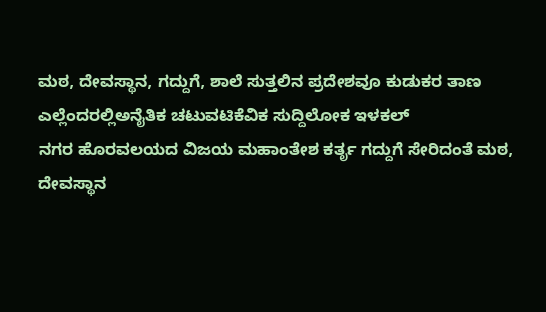ಮಠ, ದೇವಸ್ಥಾನ, ಗದ್ದುಗೆ, ಶಾಲೆ ಸುತ್ತಲಿನ ಪ್ರದೇಶವೂ ಕುಡುಕರ ತಾಣ
ಎಲ್ಲೆಂದರಲ್ಲಿಅನೈತಿಕ ಚಟುವಟಿಕೆವಿಕ ಸುದ್ದಿಲೋಕ ಇಳಕಲ್
ನಗರ ಹೊರವಲಯದ ವಿಜಯ ಮಹಾಂತೇಶ ಕರ್ತೃ ಗದ್ದುಗೆ ಸೇರಿದಂತೆ ಮಠ, ದೇವಸ್ಥಾನ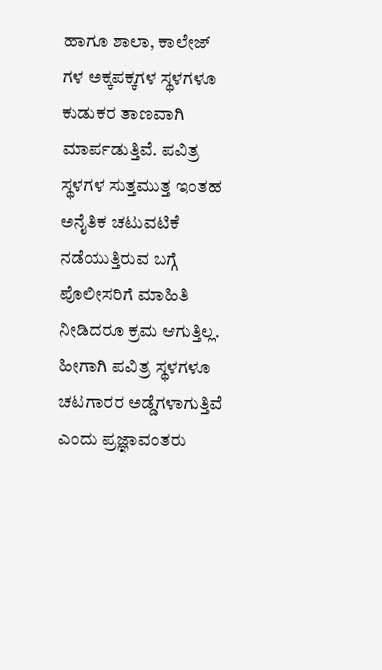ಹಾಗೂ ಶಾಲಾ, ಕಾಲೇಜ್ ಗಳ ಅಕ್ಕಪಕ್ಕಗಳ ಸ್ಥಳಗಳೂ ಕುಡುಕರ ತಾಣವಾಗಿ ಮಾರ್ಪಡುತ್ತಿವೆ. ಪವಿತ್ರ ಸ್ಥಳಗಳ ಸುತ್ತಮುತ್ತ ಇಂತಹ ಅನೈತಿಕ ಚಟುವಟಿಕೆ ನಡೆಯುತ್ತಿರುವ ಬಗ್ಗೆ ಪೊಲೀಸರಿಗೆ ಮಾಹಿತಿ ನೀಡಿದರೂ ಕ್ರಮ ಆಗುತ್ತಿಲ್ಲ. ಹೀಗಾಗಿ ಪವಿತ್ರ ಸ್ಥಳಗಳೂ ಚಟಗಾರರ ಅಡ್ಡೆಗಳಾಗುತ್ತಿವೆ ಎಂದು ಪ್ರಜ್ಞಾವಂತರು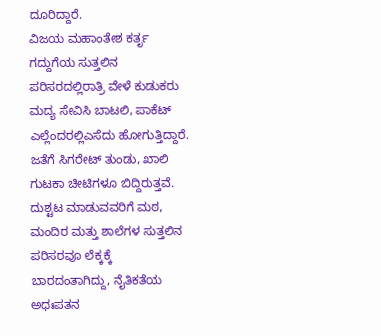ದೂರಿದ್ದಾರೆ.
ವಿಜಯ ಮಹಾಂತೇಶ ಕರ್ತೃ ಗದ್ದುಗೆಯ ಸುತ್ತಲಿನ ಪರಿಸರದಲ್ಲಿರಾತ್ರಿ ವೇಳೆ ಕುಡುಕರು ಮದ್ಯ ಸೇವಿಸಿ ಬಾಟಲಿ, ಪಾಕೆಟ್ ಎಲ್ಲೆಂದರಲ್ಲಿಎಸೆದು ಹೋಗುತ್ತಿದ್ದಾರೆ. ಜತೆಗೆ ಸಿಗರೇಟ್ ತುಂಡು, ಖಾಲಿ ಗುಟಕಾ ಚೀಟಿಗಳೂ ಬಿದ್ದಿರುತ್ತವೆ.
ದುಶ್ಟಟ ಮಾಡುವವರಿಗೆ ಮಠ, ಮಂದಿರ ಮತ್ತು ಶಾಲೆಗಳ ಸುತ್ತಲಿನ ಪರಿಸರವೂ ಲೆಕ್ಕಕ್ಕೆ ಬಾರದಂತಾಗಿದ್ದು, ನೈತಿಕತೆಯ ಅಧಃಪತನ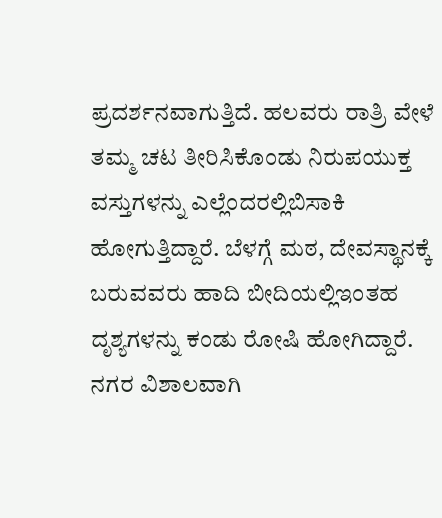ಪ್ರದರ್ಶನವಾಗುತ್ತಿದೆ. ಹಲವರು ರಾತ್ರಿ ವೇಳೆ ತಮ್ಮ ಚಟ ತೀರಿಸಿಕೊಂಡು ನಿರುಪಯುಕ್ತ ವಸ್ತುಗಳನ್ನು ಎಲ್ಲೆಂದರಲ್ಲಿಬಿಸಾಕಿ ಹೋಗುತ್ತಿದ್ದಾರೆ. ಬೆಳಗ್ಗೆ ಮಠ, ದೇವಸ್ಥಾನಕ್ಕೆ ಬರುವವರು ಹಾದಿ ಬೀದಿಯಲ್ಲಿಇಂತಹ ದೃಶ್ಯಗಳನ್ನು ಕಂಡು ರೋಷಿ ಹೋಗಿದ್ದಾರೆ.
ನಗರ ವಿಶಾಲವಾಗಿ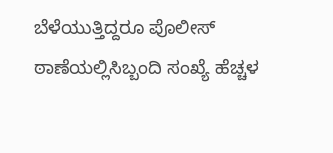ಬೆಳೆಯುತ್ತಿದ್ದರೂ ಪೊಲೀಸ್ ಠಾಣೆಯಲ್ಲಿಸಿಬ್ಬಂದಿ ಸಂಖ್ಯೆ ಹೆಚ್ಚಳ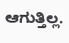ಆಗುತ್ತಿಲ್ಲ.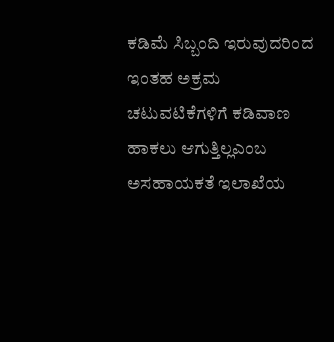ಕಡಿಮೆ ಸಿಬ್ಬಂದಿ ಇರುವುದರಿಂದ ಇಂತಹ ಅಕ್ರಮ ಚಟುವಟಿಕೆಗಳಿಗೆ ಕಡಿವಾಣ ಹಾಕಲು ಆಗುತ್ತಿಲ್ಲಎಂಬ ಅಸಹಾಯಕತೆ ಇಲಾಖೆಯ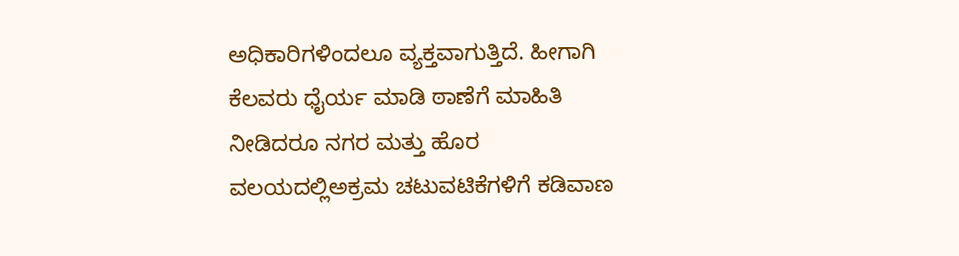ಅಧಿಕಾರಿಗಳಿಂದಲೂ ವ್ಯಕ್ತವಾಗುತ್ತಿದೆ. ಹೀಗಾಗಿ ಕೆಲವರು ಧೈರ್ಯ ಮಾಡಿ ಠಾಣೆಗೆ ಮಾಹಿತಿ ನೀಡಿದರೂ ನಗರ ಮತ್ತು ಹೊರ ವಲಯದಲ್ಲಿಅಕ್ರಮ ಚಟುವಟಿಕೆಗಳಿಗೆ ಕಡಿವಾಣ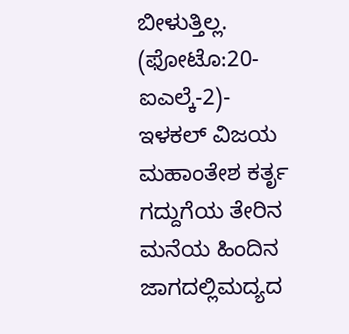ಬೀಳುತ್ತಿಲ್ಲ.
(ಫೋಟೊ:20-ಐಎಲ್ಕೆ-2)-
ಇಳಕಲ್ ವಿಜಯ ಮಹಾಂತೇಶ ಕರ್ತೃ ಗದ್ದುಗೆಯ ತೇರಿನ ಮನೆಯ ಹಿಂದಿನ ಜಾಗದಲ್ಲಿಮದ್ಯದ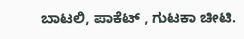ಬಾಟಲಿ, ಪಾಕೆಟ್ , ಗುಟಕಾ ಚೀಟಿ.